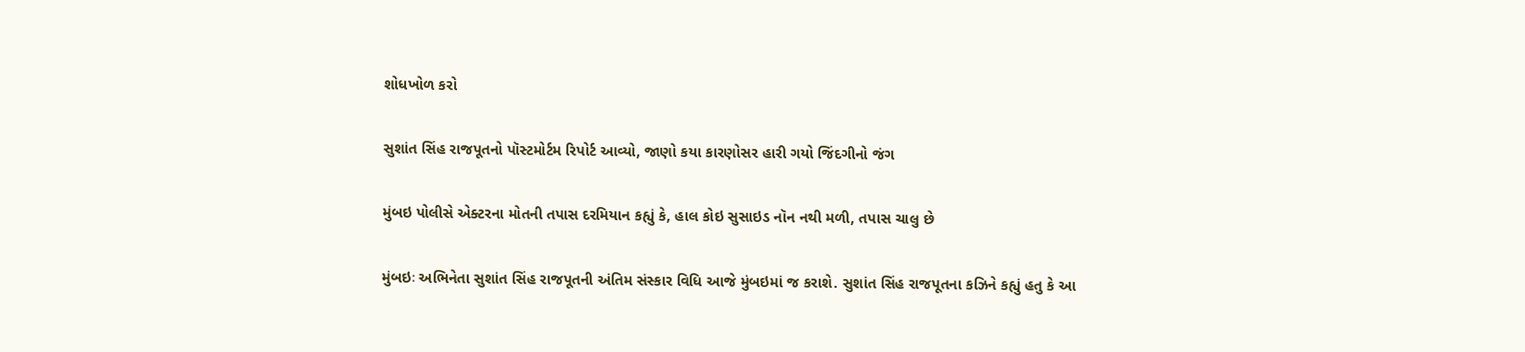શોધખોળ કરો

સુશાંત સિંહ રાજપૂતનો પૉસ્ટમોર્ટમ રિપોર્ટ આવ્યો, જાણો કયા કારણોસર હારી ગયો જિંદગીનો જંગ

મુંબઇ પોલીસે એક્ટરના મોતની તપાસ દરમિયાન કહ્યું કે, હાલ કોઇ સુસાઇડ નૉન નથી મળી, તપાસ ચાલુ છે

મુંબઇઃ અભિનેતા સુશાંત સિંહ રાજપૂતની અંતિમ સંસ્કાર વિધિ આજે મુંબઇમાં જ કરાશે. સુશાંત સિંહ રાજપૂતના કઝિને કહ્યું હતુ કે આ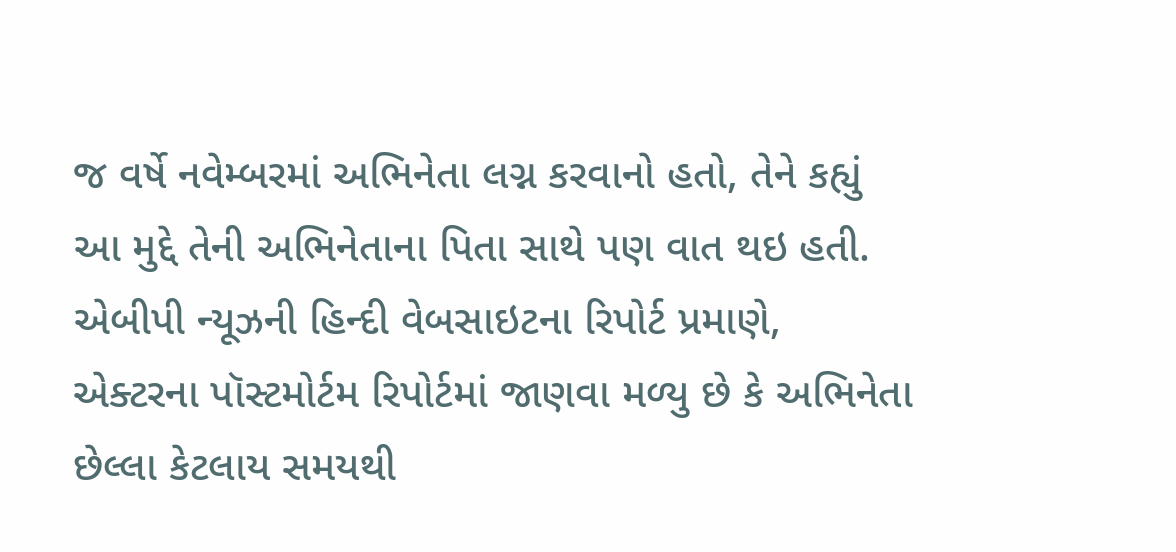જ વર્ષે નવેમ્બરમાં અભિનેતા લગ્ન કરવાનો હતો, તેને કહ્યું આ મુદ્દે તેની અભિનેતાના પિતા સાથે પણ વાત થઇ હતી. એબીપી ન્યૂઝની હિન્દી વેબસાઇટના રિપોર્ટ પ્રમાણે, એક્ટરના પૉસ્ટમોર્ટમ રિપોર્ટમાં જાણવા મળ્યુ છે કે અભિનેતા છેલ્લા કેટલાય સમયથી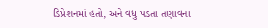ડિપ્રેશનમાં હતો, અને વધુ પડતા તણાવના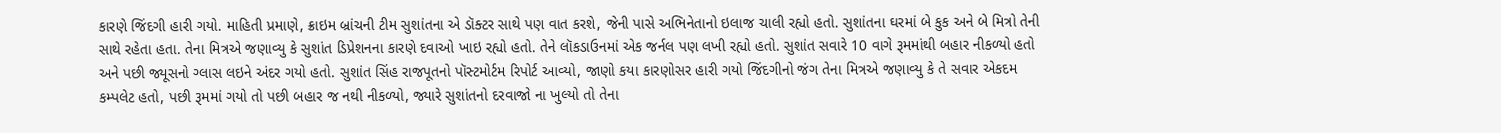કારણે જિંદગી હારી ગયો. માહિતી પ્રમાણે, ક્રાઇમ બ્રાંચની ટીમ સુશાંતના એ ડૉક્ટર સાથે પણ વાત કરશે, જેની પાસે અભિનેતાનો ઇલાજ ચાલી રહ્યો હતો. સુશાંતના ઘરમાં બે કુક અને બે મિત્રો તેની સાથે રહેતા હતા. તેના મિત્રએ જણાવ્યુ કે સુશાંત ડિપ્રેશનના કારણે દવાઓ ખાઇ રહ્યો હતો. તેને લૉકડાઉનમાં એક જર્નલ પણ લખી રહ્યો હતો. સુશાંત સવારે 10 વાગે રૂમમાંથી બહાર નીકળ્યો હતો અને પછી જ્યૂસનો ગ્લાસ લઇને અંદર ગયો હતો. સુશાંત સિંહ રાજપૂતનો પૉસ્ટમોર્ટમ રિપોર્ટ આવ્યો, જાણો કયા કારણોસર હારી ગયો જિંદગીનો જંગ તેના મિત્રએ જણાવ્યુ કે તે સવાર એકદમ કમ્પલેટ હતો, પછી રૂમમાં ગયો તો પછી બહાર જ નથી નીકળ્યો, જ્યારે સુશાંતનો દરવાજો ના ખુલ્યો તો તેના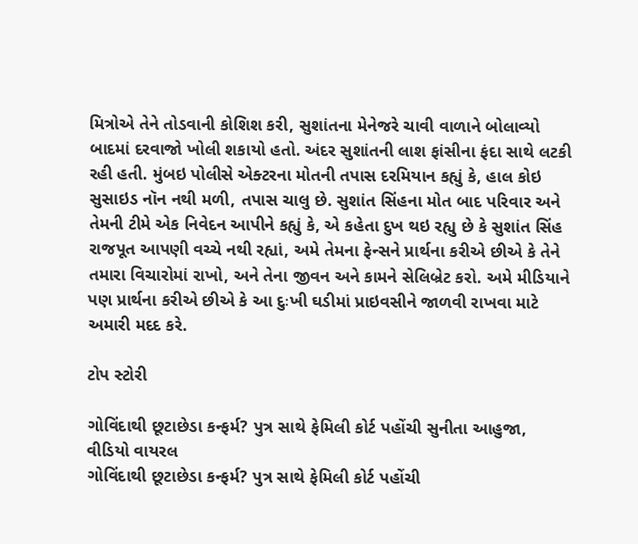મિત્રોએ તેને તોડવાની કોશિશ કરી, સુશાંતના મેનેજરે ચાવી વાળાને બોલાવ્યો બાદમાં દરવાજો ખોલી શકાયો હતો. અંદર સુશાંતની લાશ ફાંસીના ફંદા સાથે લટકી રહી હતી. મુંબઇ પોલીસે એક્ટરના મોતની તપાસ દરમિયાન કહ્યું કે, હાલ કોઇ સુસાઇડ નૉન નથી મળી, તપાસ ચાલુ છે. સુશાંત સિંહના મોત બાદ પરિવાર અને તેમની ટીમે એક નિવેદન આપીને કહ્યું કે, એ કહેતા દુખ થઇ રહ્યુ છે કે સુશાંત સિંહ રાજપૂત આપણી વચ્ચે નથી રહ્યાં, અમે તેમના ફેન્સને પ્રાર્થના કરીએ છીએ કે તેને તમારા વિચારોમાં રાખો, અને તેના જીવન અને કામને સેલિબ્રેટ કરો. અમે મીડિયાને પણ પ્રાર્થના કરીએ છીએ કે આ દુઃખી ઘડીમાં પ્રાઇવસીને જાળવી રાખવા માટે અમારી મદદ કરે.

ટોપ સ્ટોરી

ગોવિંદાથી છૂટાછેડા કન્ફર્મ? પુત્ર સાથે ફેમિલી કોર્ટ પહોંચી સુનીતા આહુજા, વીડિયો વાયરલ
ગોવિંદાથી છૂટાછેડા કન્ફર્મ? પુત્ર સાથે ફેમિલી કોર્ટ પહોંચી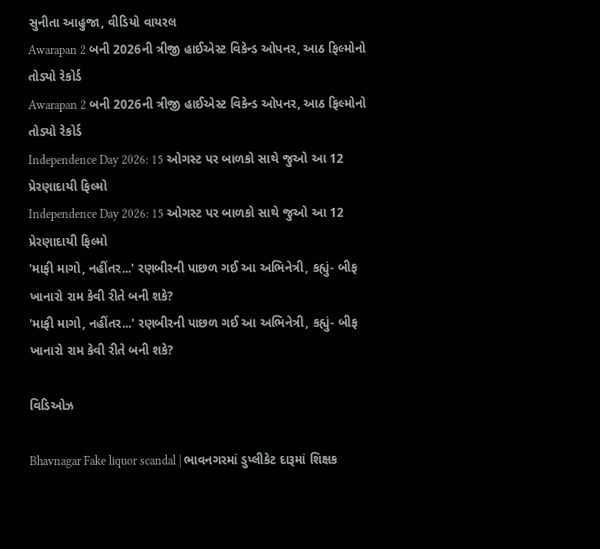સુનીતા આહુજા, વીડિયો વાયરલ
Awarapan 2 બની 2026ની ત્રીજી હાઈએસ્ટ વિકેન્ડ ઓપનર, આઠ ફિલ્મોનો તોડ્યો રેકોર્ડ
Awarapan 2 બની 2026ની ત્રીજી હાઈએસ્ટ વિકેન્ડ ઓપનર, આઠ ફિલ્મોનો તોડ્યો રેકોર્ડ
Independence Day 2026: 15 ઓગસ્ટ પર બાળકો સાથે જુઓ આ 12 પ્રેરણાદાયી ફિલ્મો
Independence Day 2026: 15 ઓગસ્ટ પર બાળકો સાથે જુઓ આ 12 પ્રેરણાદાયી ફિલ્મો
'માફી માગો, નહીંતર...' રણબીરની પાછળ ગઈ આ અભિનેત્રી, કહ્યું- બીફ ખાનારો રામ કેવી રીતે બની શકે?
'માફી માગો, નહીંતર...' રણબીરની પાછળ ગઈ આ અભિનેત્રી, કહ્યું- બીફ ખાનારો રામ કેવી રીતે બની શકે?

વિડિઓઝ

Bhavnagar Fake liquor scandal | ભાવનગરમાં ડુપ્લીકેટ દારૂમાં શિક્ષક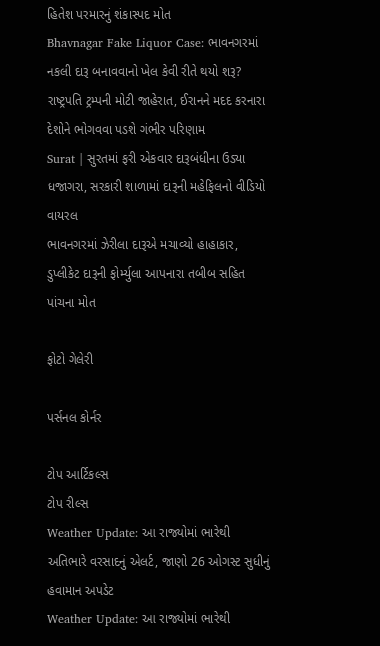હિતેશ પરમારનું શંકાસ્પદ મોત
Bhavnagar Fake Liquor Case: ભાવનગરમાં નકલી દારૂ બનાવવાનો ખેલ કેવી રીતે થયો શરૂ?
રાષ્ટ્રપતિ ટ્રમ્પની મોટી જાહેરાત, ઈરાનને મદદ કરનારા દેશોને ભોગવવા પડશે ગંભીર પરિણામ
Surat | સુરતમાં ફરી એકવાર દારૂબંધીના ઉડ્યા ધજાગરા, સરકારી શાળામાં દારૂની મહેફિલનો વીડિયો વાયરલ
ભાવનગરમાં ઝેરીલા દારૂએ મચાવ્યો હાહાકાર, ડુપ્લીકેટ દારૂની ફોર્મ્યુલા આપનારા તબીબ સહિત પાંચના મોત

ફોટો ગેલેરી

પર્સનલ કોર્નર

ટોપ આર્ટિકલ્સ
ટોપ રીલ્સ
Weather Update: આ રાજ્યોમાં ભારેથી અતિભારે વરસાદનું એલર્ટ, જાણો 26 ઓગસ્ટ સુધીનું હવામાન અપડેટ
Weather Update: આ રાજ્યોમાં ભારેથી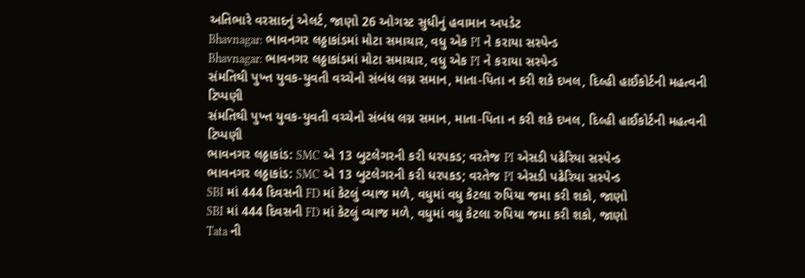અતિભારે વરસાદનું એલર્ટ, જાણો 26 ઓગસ્ટ સુધીનું હવામાન અપડેટ
Bhavnagar: ભાવનગર લઠ્ઠાકાંડમાં મોટા સમાચાર, વધુ એક PI ને કરાયા સસ્પેન્ડ
Bhavnagar: ભાવનગર લઠ્ઠાકાંડમાં મોટા સમાચાર, વધુ એક PI ને કરાયા સસ્પેન્ડ
સંમતિથી પુખ્ત યુવક-યુવતી વચ્ચેનો સંબંધ લગ્ન સમાન, માતા-પિતા ન કરી શકે દખલ, દિલ્હી હાઈકોર્ટની મહત્વની ટિપ્પણી
સંમતિથી પુખ્ત યુવક-યુવતી વચ્ચેનો સંબંધ લગ્ન સમાન, માતા-પિતા ન કરી શકે દખલ, દિલ્હી હાઈકોર્ટની મહત્વની ટિપ્પણી
ભાવનગર લઠ્ઠાકાંડ: SMC એ 13 બુટલેગરની કરી ધરપકડ; વરતેજ PI એસડી પઢેરિયા સસ્પેન્ડ
ભાવનગર લઠ્ઠાકાંડ: SMC એ 13 બુટલેગરની કરી ધરપકડ; વરતેજ PI એસડી પઢેરિયા સસ્પેન્ડ
SBI માં 444 દિવસની FD માં કેટલું વ્યાજ મળે, વધુમાં વધુ કેટલા રુપિયા જમા કરી શકો, જાણો
SBI માં 444 દિવસની FD માં કેટલું વ્યાજ મળે, વધુમાં વધુ કેટલા રુપિયા જમા કરી શકો, જાણો
Tata ની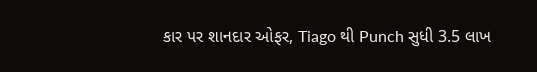કાર પર શાનદાર ઓફર, Tiago થી Punch સુધી 3.5 લાખ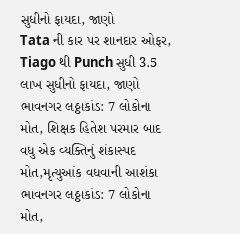સુધીનો ફાયદા, જાણો
Tata ની કાર પર શાનદાર ઓફર, Tiago થી Punch સુધી 3.5 લાખ સુધીનો ફાયદા, જાણો
ભાવનગર લઠ્ઠાકાંડ: 7 લોકોના મોત, શિક્ષક હિતેશ પરમાર બાદ વધુ એક વ્યક્તિનું શંકાસ્પદ મોત,મૃત્યુઆંક વધવાની આશંકા
ભાવનગર લઠ્ઠાકાંડ: 7 લોકોના મોત,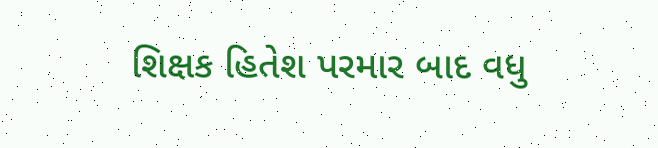શિક્ષક હિતેશ પરમાર બાદ વધુ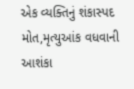એક વ્યક્તિનું શંકાસ્પદ મોત,મૃત્યુઆંક વધવાની આશંકા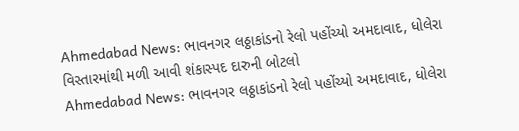Ahmedabad News: ભાવનગર લઠ્ઠાકાંડનો રેલો પહોંચ્યો અમદાવાદ, ધોલેરા વિસ્તારમાંથી મળી આવી શંકાસ્પદ દારુની બોટલો
Ahmedabad News: ભાવનગર લઠ્ઠાકાંડનો રેલો પહોંચ્યો અમદાવાદ, ધોલેરા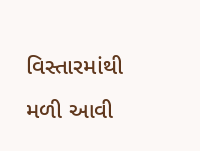વિસ્તારમાંથી મળી આવી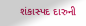શંકાસ્પદ દારુની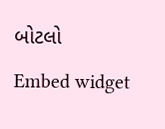બોટલો
Embed widget